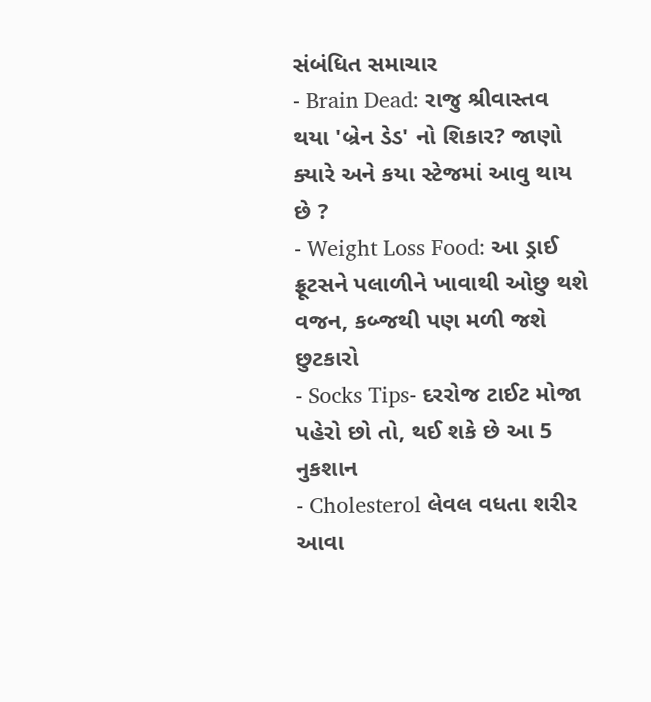સંબંધિત સમાચાર
- Brain Dead: રાજુ શ્રીવાસ્તવ થયા 'બ્રેન ડેડ' નો શિકાર? જાણો ક્યારે અને કયા સ્ટેજમાં આવુ થાય છે ?
- Weight Loss Food: આ ડ્રાઈ ફ્રૂટસને પલાળીને ખાવાથી ઓછુ થશે વજન, કબ્જથી પણ મળી જશે છુટકારો
- Socks Tips- દરરોજ ટાઈટ મોજા પહેરો છો તો, થઈ શકે છે આ 5 નુકશાન
- Cholesterol લેવલ વધતા શરીર આવા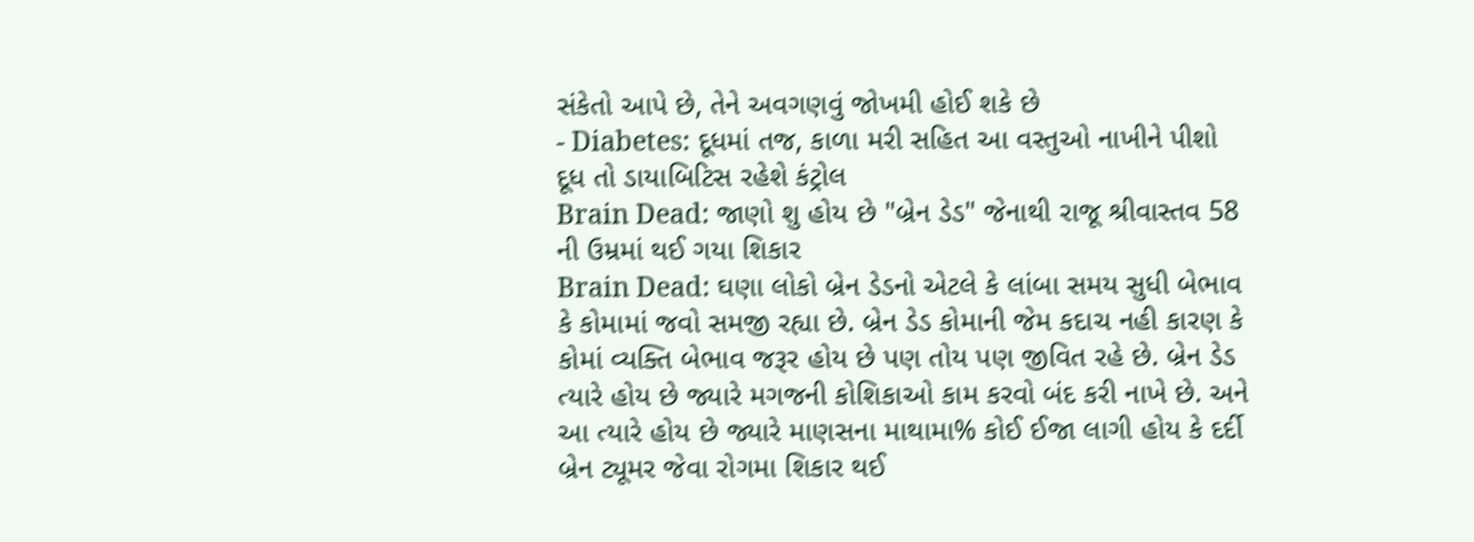સંકેતો આપે છે, તેને અવગણવું જોખમી હોઈ શકે છે
- Diabetes: દૂધમાં તજ, કાળા મરી સહિત આ વસ્તુઓ નાખીને પીશો દૂધ તો ડાયાબિટિસ રહેશે કંટ્રોલ
Brain Dead: જાણો શુ હોય છે "બ્રેન ડેડ" જેનાથી રાજૂ શ્રીવાસ્તવ 58 ની ઉમ્રમાં થઈ ગયા શિકાર
Brain Dead: ઘણા લોકો બ્રેન ડેડનો એટલે કે લાંબા સમય સુધી બેભાવ કે કોમામાં જવો સમજી રહ્યા છે. બ્રેન ડેડ કોમાની જેમ કદાચ નહી કારણ કે કોમાં વ્યક્તિ બેભાવ જરૂર હોય છે પણ તોય પણ જીવિત રહે છે. બ્રેન ડેડ ત્યારે હોય છે જ્યારે મગજની કોશિકાઓ કામ કરવો બંદ કરી નાખે છે. અને આ ત્યારે હોય છે જ્યારે માણસના માથામા% કોઈ ઈજા લાગી હોય કે દર્દી બ્રેન ટ્યૂમર જેવા રોગમા શિકાર થઈ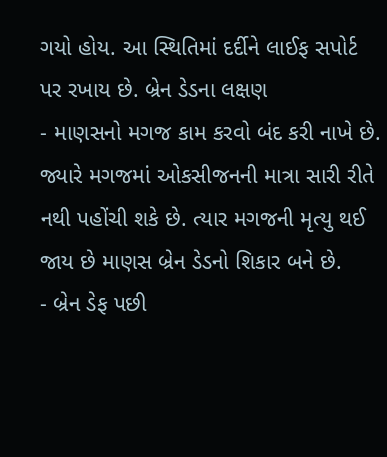ગયો હોય. આ સ્થિતિમાં દર્દીને લાઈફ સપોર્ટ પર રખાય છે. બ્રેન ડેડના લક્ષણ
- માણસનો મગજ કામ કરવો બંદ કરી નાખે છે. જ્યારે મગજમાં ઓકસીજનની માત્રા સારી રીતે નથી પહોંચી શકે છે. ત્યાર મગજની મૃત્યુ થઈ જાય છે માણસ બ્રેન ડેડનો શિકાર બને છે.
- બ્રેન ડેફ પછી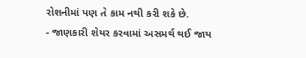રોશનીમાં પણ તે કામ નથી કરી શકે છે.
- જાણકારી શેયર કરવામાં અસમર્થ થઈ જાય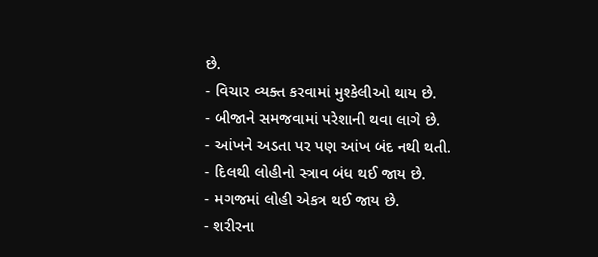છે.
- વિચાર વ્યક્ત કરવામાં મુશ્કેલીઓ થાય છે.
- બીજાને સમજવામાં પરેશાની થવા લાગે છે.
- આંખને અડતા પર પણ આંખ બંદ નથી થતી.
- દિલથી લોહીનો સ્ત્રાવ બંધ થઈ જાય છે.
- મગજમાં લોહી એકત્ર થઈ જાય છે.
- શરીરના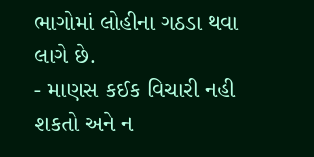ભાગોમાં લોહીના ગઠડા થવા લાગે છે.
- માણસ કઈક વિચારી નહી શકતો અને ન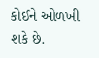કોઈને ઓળખી શકે છે.